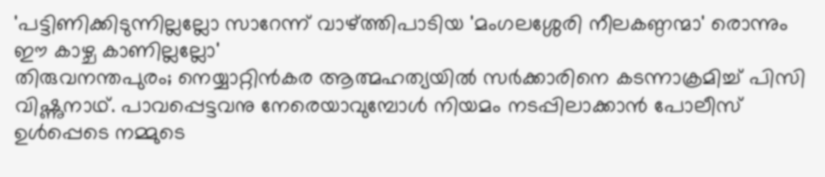'പട്ടിണിക്കിടുന്നില്ലല്ലോ സാറേന്ന് വാഴ്ത്തിപാടിയ 'മംഗലശ്ശേരി നീലകണ്ഠന്മാ' രൊന്നും ഈ കാഴ്ച കാണില്ലല്ലോ'
തിരുവനന്തപുരം; നെയ്യാറ്റിൻകര ആത്മഹത്യയിൽ സർക്കാരിനെ കടന്നാക്രമിച്ച് പിസി വിഷ്ണുനാഥ്. പാവപ്പെട്ടവനു നേരെയാവുമ്പോൾ നിയമം നടപ്പിലാക്കാൻ പോലീസ് ഉൾപ്പെടെ നമ്മുടെ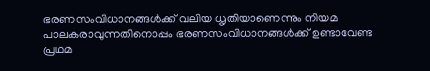ഭരണസംവിധാനങ്ങൾക്ക് വലിയ ധൃതിയാണെന്നും നിയമ പാലകരാവുന്നതിനൊപ്പം ഭരണസംവിധാനങ്ങൾക്ക് ഉണ്ടാവേണ്ട പ്രഥമ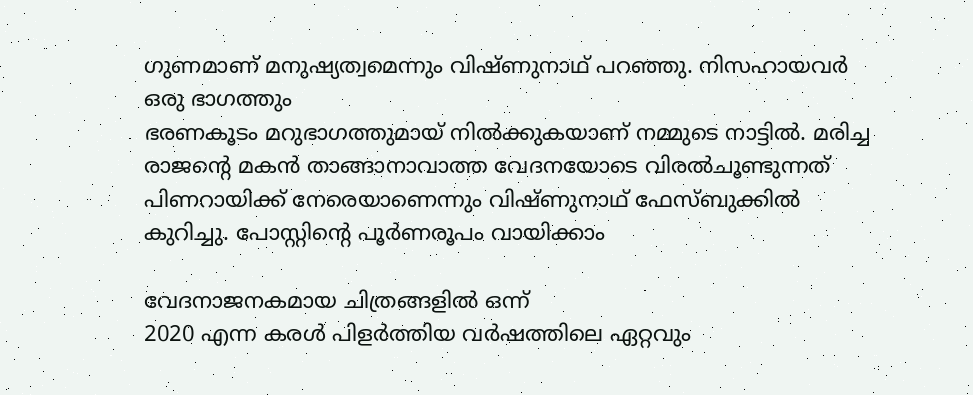ഗുണമാണ് മനുഷ്യത്വമെന്നും വിഷ്ണുനാഥ് പറഞ്ഞു. നിസഹായവർ ഒരു ഭാഗത്തും
ഭരണകൂടം മറുഭാഗത്തുമായ് നിൽക്കുകയാണ് നമ്മുടെ നാട്ടിൽ. മരിച്ച രാജന്റെ മകൻ താങ്ങാനാവാത്ത വേദനയോടെ വിരൽചൂണ്ടുന്നത് പിണറായിക്ക് നേരെയാണെന്നും വിഷ്ണുനാഥ് ഫേസ്ബുക്കിൽ കുറിച്ചു. പോസ്റ്റിന്റെ പൂർണരൂപം വായിക്കാം

വേദനാജനകമായ ചിത്രങ്ങളിൽ ഒന്ന്
2020 എന്ന കരൾ പിളർത്തിയ വർഷത്തിലെ ഏറ്റവും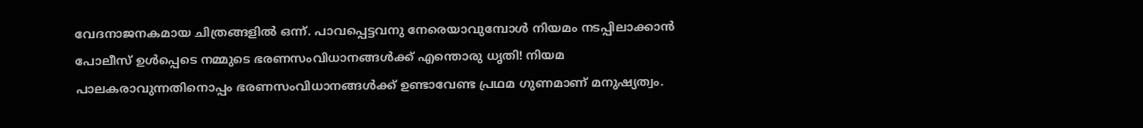വേദനാജനകമായ ചിത്രങ്ങളിൽ ഒന്ന്. പാവപ്പെട്ടവനു നേരെയാവുമ്പോൾ നിയമം നടപ്പിലാക്കാൻ പോലീസ് ഉൾപ്പെടെ നമ്മുടെ ഭരണസംവിധാനങ്ങൾക്ക് എന്തൊരു ധൃതി! നിയമ പാലകരാവുന്നതിനൊപ്പം ഭരണസംവിധാനങ്ങൾക്ക് ഉണ്ടാവേണ്ട പ്രഥമ ഗുണമാണ് മനുഷ്യത്വം.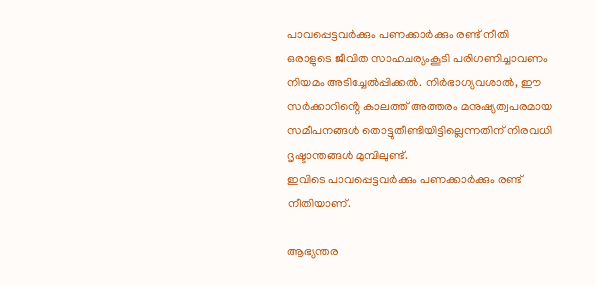പാവപ്പെട്ടവർക്കും പണക്കാർക്കും രണ്ട് നീതി
ഒരാളുടെ ജീവിത സാഹചര്യംകൂടി പരിഗണിച്ചാവണം നിയമം അടിച്ചേൽപ്പിക്കൽ. നിർഭാഗ്യവശാൽ, ഈ സർക്കാറിൻ്റെ കാലത്ത് അത്തരം മനുഷ്യത്വപരമായ സമീപനങ്ങൾ തൊട്ടുതീണ്ടിയിട്ടില്ലെന്നതിന് നിരവധി ദൃഷ്ടാന്തങ്ങൾ മുമ്പിലുണ്ട്.
ഇവിടെ പാവപ്പെട്ടവർക്കും പണക്കാർക്കും രണ്ട് നീതിയാണ്.

ആഭ്യന്തര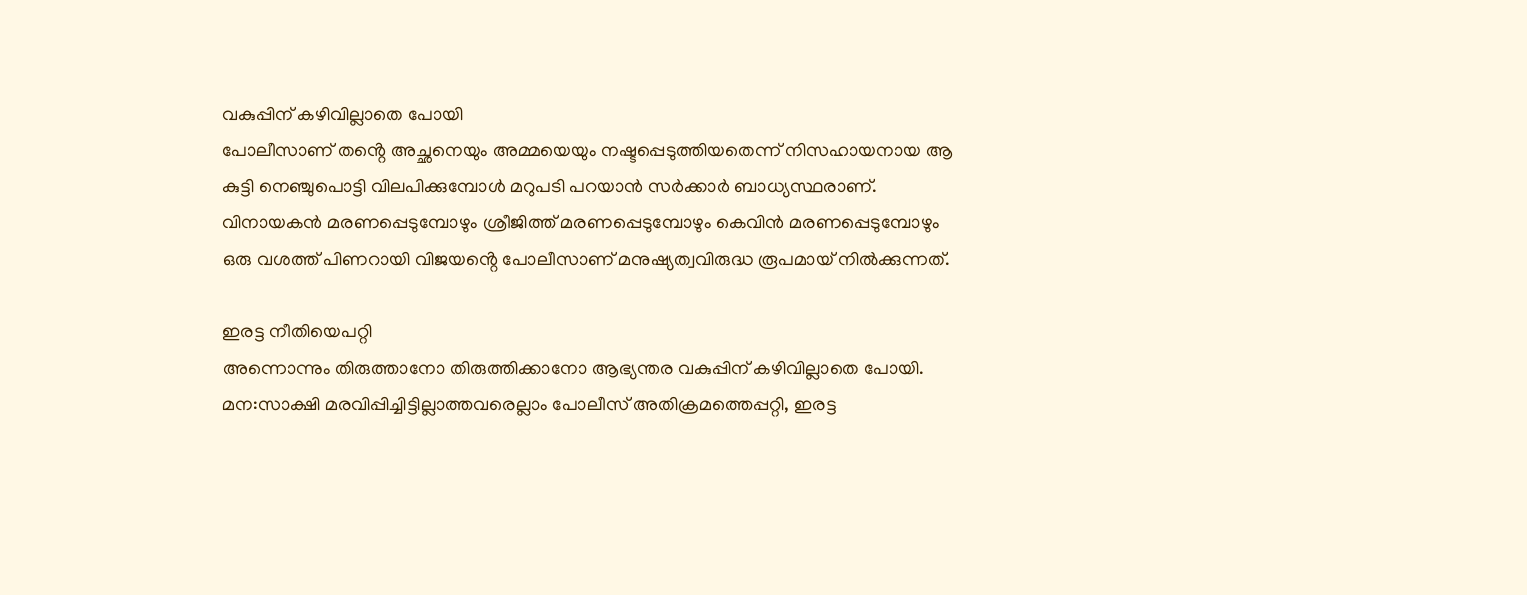വകുപ്പിന് കഴിവില്ലാതെ പോയി
പോലീസാണ് തൻ്റെ അച്ഛനെയും അമ്മയെയും നഷ്ടപ്പെടുത്തിയതെന്ന് നിസഹായനായ ആ കുട്ടി നെഞ്ചുപൊട്ടി വിലപിക്കുമ്പോൾ മറുപടി പറയാൻ സർക്കാർ ബാധ്യസ്ഥരാണ്. വിനായകൻ മരണപ്പെടുമ്പോഴും ശ്രീജിത്ത് മരണപ്പെടുമ്പോഴും കെവിൻ മരണപ്പെടുമ്പോഴും
ഒരു വശത്ത് പിണറായി വിജയൻ്റെ പോലീസാണ് മനുഷ്യത്വവിരുദ്ധ രൂപമായ് നിൽക്കുന്നത്.

ഇരട്ട നീതിയെപറ്റി
അന്നൊന്നും തിരുത്താനോ തിരുത്തിക്കാനോ ആഭ്യന്തര വകുപ്പിന് കഴിവില്ലാതെ പോയി.
മന:സാക്ഷി മരവിപ്പിച്ചിട്ടില്ലാത്തവരെല്ലാം പോലീസ് അതിക്രമത്തെപ്പറ്റി, ഇരട്ട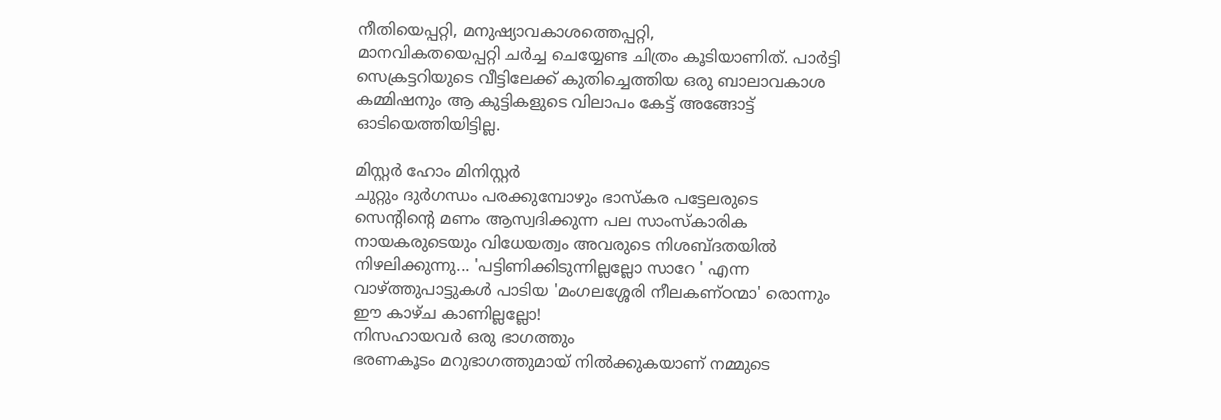നീതിയെപ്പറ്റി, മനുഷ്യാവകാശത്തെപ്പറ്റി,
മാനവികതയെപ്പറ്റി ചർച്ച ചെയ്യേണ്ട ചിത്രം കൂടിയാണിത്. പാർട്ടി സെക്രട്ടറിയുടെ വീട്ടിലേക്ക് കുതിച്ചെത്തിയ ഒരു ബാലാവകാശ കമ്മിഷനും ആ കുട്ടികളുടെ വിലാപം കേട്ട് അങ്ങോട്ട് ഓടിയെത്തിയിട്ടില്ല.

മിസ്റ്റർ ഹോം മിനിസ്റ്റർ
ചുറ്റും ദുർഗന്ധം പരക്കുമ്പോഴും ഭാസ്കര പട്ടേലരുടെ സെൻ്റിൻ്റെ മണം ആസ്വദിക്കുന്ന പല സാംസ്കാരിക നായകരുടെയും വിധേയത്വം അവരുടെ നിശബ്ദതയിൽ നിഴലിക്കുന്നു... 'പട്ടിണിക്കിടുന്നില്ലല്ലോ സാറേ ' എന്ന വാഴ്ത്തുപാട്ടുകൾ പാടിയ 'മംഗലശ്ശേരി നീലകണ്ഠന്മാ' രൊന്നും ഈ കാഴ്ച കാണില്ലല്ലോ!
നിസഹായവർ ഒരു ഭാഗത്തും
ഭരണകൂടം മറുഭാഗത്തുമായ് നിൽക്കുകയാണ് നമ്മുടെ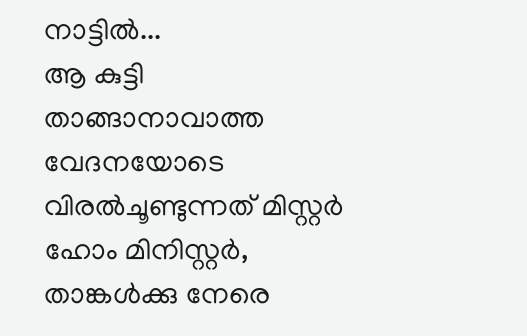നാട്ടിൽ...
ആ കുട്ടി താങ്ങാനാവാത്ത വേദനയോടെ വിരൽചൂണ്ടുന്നത് മിസ്റ്റർ ഹോം മിനിസ്റ്റർ, താങ്കൾക്കു നേരെ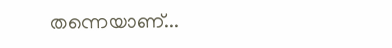തന്നെയാണ്...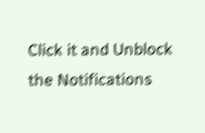Click it and Unblock the Notifications